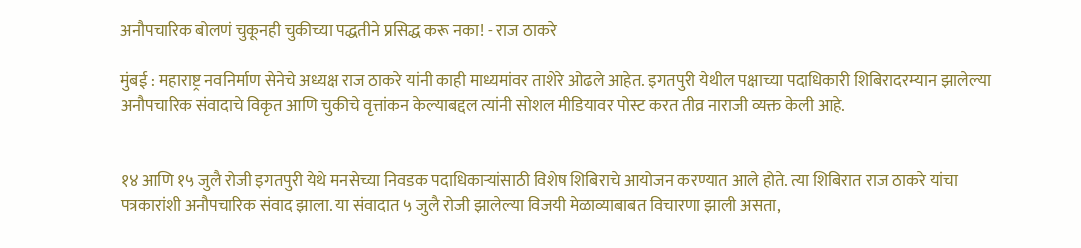अनौपचारिक बोलणं चुकूनही चुकीच्या पद्धतीने प्रसिद्ध करू नका! - राज ठाकरे

मुंबई : महाराष्ट्र नवनिर्माण सेनेचे अध्यक्ष राज ठाकरे यांनी काही माध्यमांवर ताशेरे ओढले आहेत. इगतपुरी येथील पक्षाच्या पदाधिकारी शिबिरादरम्यान झालेल्या अनौपचारिक संवादाचे विकृत आणि चुकीचे वृत्तांकन केल्याबद्दल त्यांनी सोशल मीडियावर पोस्ट करत तीव्र नाराजी व्यक्त केली आहे.


१४ आणि १५ जुलै रोजी इगतपुरी येथे मनसेच्या निवडक पदाधिकाऱ्यांसाठी विशेष शिबिराचे आयोजन करण्यात आले होते. त्या शिबिरात राज ठाकरे यांचा पत्रकारांशी अनौपचारिक संवाद झाला. या संवादात ५ जुलै रोजी झालेल्या विजयी मेळाव्याबाबत विचारणा झाली असता,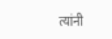त्यांनी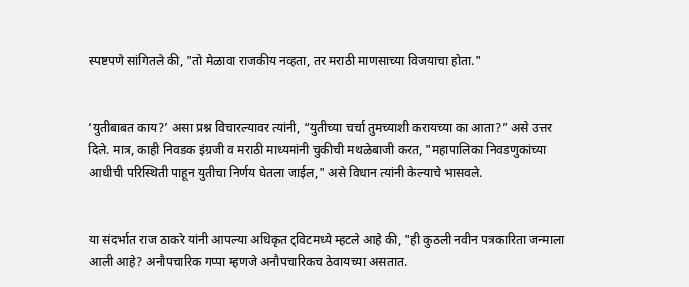स्पष्टपणे सांगितले की, "तो मेळावा राजकीय नव्हता, तर मराठी माणसाच्या विजयाचा होता."


‘युतीबाबत काय?’ असा प्रश्न विचारल्यावर त्यांनी, “युतीच्या चर्चा तुमच्याशी करायच्या का आता?” असे उत्तर दिले. मात्र, काही निवडक इंग्रजी व मराठी माध्यमांनी चुकीची मथळेबाजी करत, "महापालिका निवडणुकांच्या आधीची परिस्थिती पाहून युतीचा निर्णय घेतला जाईल," असे विधान त्यांनी केल्याचे भासवले.


या संदर्भात राज ठाकरे यांनी आपल्या अधिकृत ट्विटमध्ये म्हटले आहे की, "ही कुठली नवीन पत्रकारिता जन्माला आली आहे? अनौपचारिक गप्पा म्हणजे अनौपचारिकच ठेवायच्या असतात.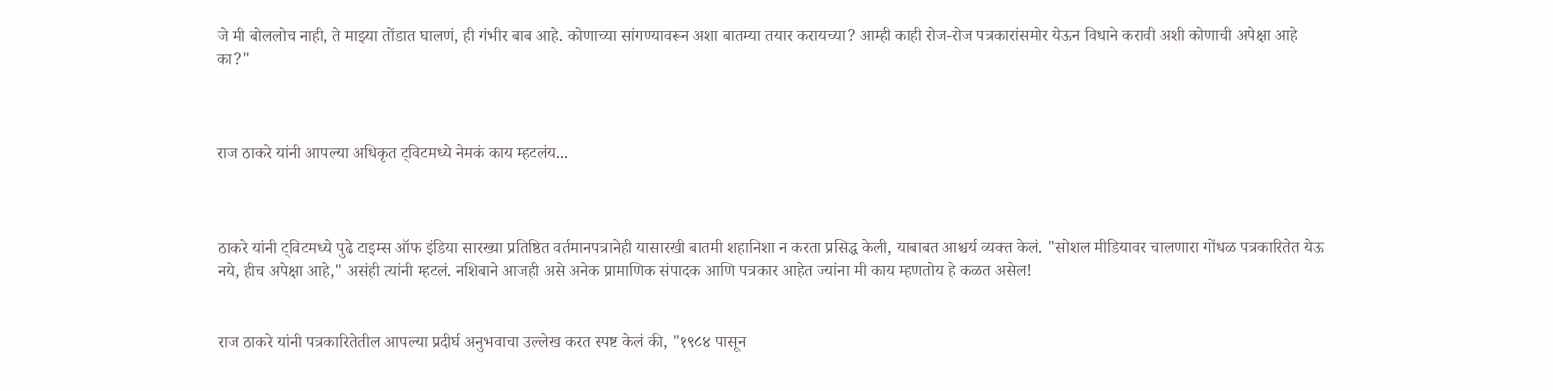जे मी बोललोच नाही, ते माझ्या तोंडात घालणं, ही गंभीर बाब आहे. कोणाच्या सांगण्यावरून अशा बातम्या तयार करायच्या? आम्ही काही रोज-रोज पत्रकारांसमोर येऊन विधाने करावी अशी कोणाची अपेक्षा आहे का?"



राज ठाकरे यांनी आपल्या अधिकृत ट्विटमध्ये नेमकं काय म्हटलंय...



ठाकरे यांनी ट्विटमध्ये पुढे टाइम्स ऑफ इंडिया सारख्या प्रतिष्ठित वर्तमानपत्रानेही यासारखी बातमी शहानिशा न करता प्रसिद्ध केली, याबाबत आश्चर्य व्यक्त केलं. "सोशल मीडियावर चालणारा गोंधळ पत्रकारितेत येऊ नये, हीच अपेक्षा आहे," असंही त्यांनी म्हटलं. नशिबाने आजही असे अनेक प्रामाणिक संपादक आणि पत्रकार आहेत ज्यांना मी काय म्हणतोय हे कळत असेल!


राज ठाकरे यांनी पत्रकारितेतील आपल्या प्रदीर्घ अनुभवाचा उल्लेख करत स्पष्ट केलं की, "१९८४ पासून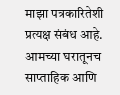माझा पत्रकारितेशी प्रत्यक्ष संबंध आहे. आमच्या घरातूनच साप्ताहिक आणि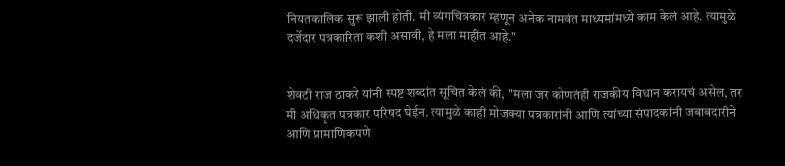नियतकालिक सुरू झाली होती. मी व्यंगचित्रकार म्हणून अनेक नामवंत माध्यमांमध्ये काम केलं आहे. त्यामुळे दर्जेदार पत्रकारिता कशी असावी, हे मला माहीत आहे."


शेवटी राज ठाकरे यांनी स्पष्ट शब्दांत सूचित केलं की, "मला जर कोणतंही राजकीय विधान करायचं असेल, तर मी अधिकृत पत्रकार परिषद घेईन. त्यामुळे काही मोजक्या पत्रकारांनी आणि त्यांच्या संपादकांनी जबाबदारीने आणि प्रामाणिकपणे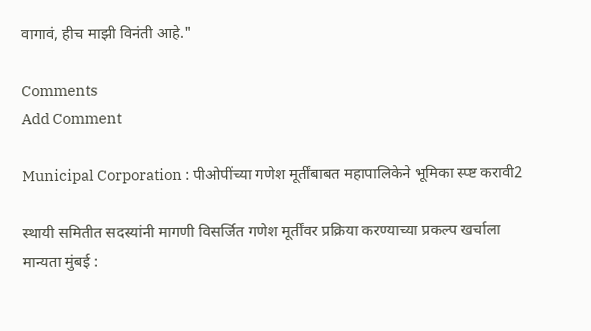वागावं, हीच माझी विनंती आहे."

Comments
Add Comment

Municipal Corporation : पीओपींच्या गणेश मूर्तींबाबत महापालिकेने भूमिका स्प्ष्ट करावी2

स्थायी समितीत सदस्यांनी मागणी विसर्जित गणेश मूर्तींवर प्रक्रिया करण्याच्या प्रकल्प खर्चाला मान्यता मुंबई :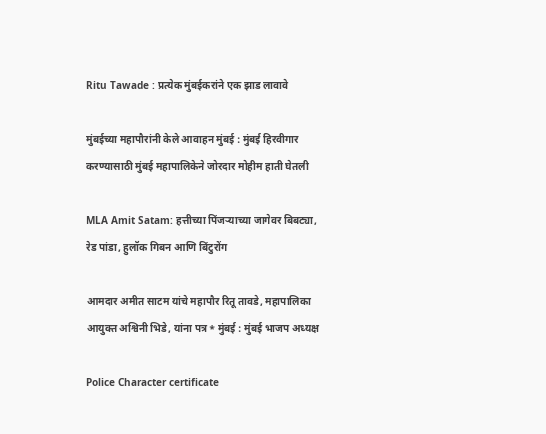Ritu Tawade : प्रत्येक मुंबईकरांने एक झाड लावावे

मुंबईच्या महापौरांनी केले आवाहन मुंबई : मुंबई हिरवीगार करण्यासाठी मुंबई महापालिकेने जोरदार मोहीम हाती घेतली

MLA Amit Satam: हत्तीच्या पिंजऱ्याच्या जागेवर बिबट्या, रेड पांडा, हुलॉक गिबन आणि बिंटुरोंग

आमदार अमीत साटम यांचे महापौर रितू तावडे, महापालिका आयुक्त अश्विनी भिडे, यांना पत्र* मुंबई : मुंबई भाजप अध्यक्ष

Police Character certificate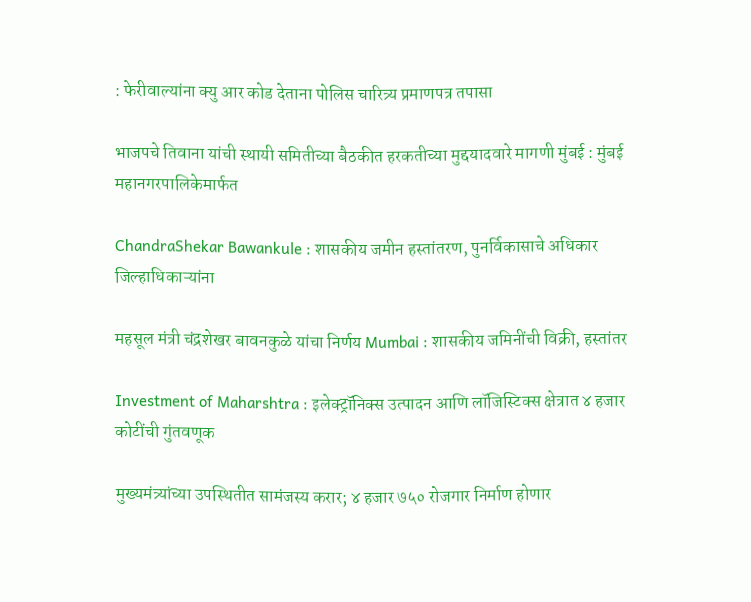: फेरीवाल्यांना क्यु आर कोड देताना पोलिस चारित्र्य प्रमाणपत्र तपासा

भाजपचे तिवाना यांची स्थायी समितीच्या बैठकीत हरकतीच्या मुद्दयादवारे मागणी मुंबई : मुंबई महानगरपालिकेमार्फत

ChandraShekar Bawankule : शासकीय जमीन हस्तांतरण, पुनर्विकासाचे अधिकार जिल्हाधिकाऱ्यांना

महसूल मंत्री चंद्रशेखर बावनकुळे यांचा निर्णय Mumbai : शासकीय जमिनींची विक्री, हस्तांतर

Investment of Maharshtra : इलेक्ट्रॉनिक्स उत्पादन आणि लॉजिस्टिक्स क्षेत्रात ४ हजार कोटींची गुंतवणूक

मुख्यमंत्र्यांच्या उपस्थितीत सामंजस्य करार; ४ हजार ७५० रोजगार निर्माण होणार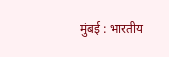मुंबई : भारतीय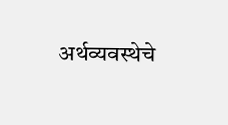अर्थव्यवस्थेचे